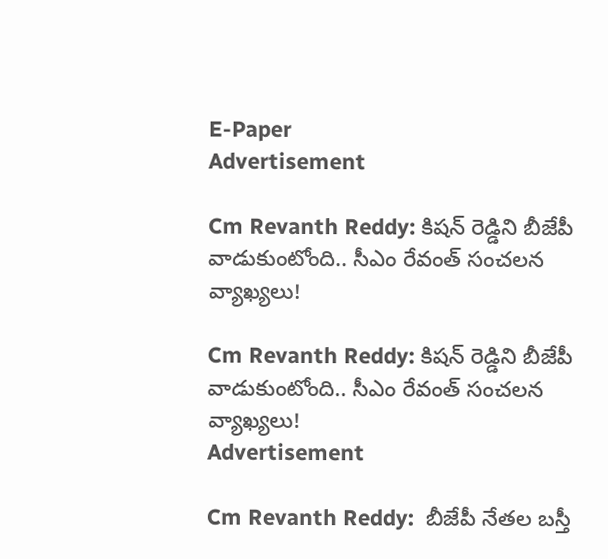E-Paper
Advertisement

Cm Revanth Reddy: కిష‌న్ రెడ్డిని బీజేపీ వాడుకుంటోంది.. సీఎం రేవంత్ సంచ‌ల‌న వ్యాఖ్య‌లు!

Cm Revanth Reddy: కిష‌న్ రెడ్డిని బీజేపీ వాడుకుంటోంది.. సీఎం రేవంత్ సంచ‌ల‌న వ్యాఖ్య‌లు!
Advertisement

Cm Revanth Reddy:  బీజేపీ నేత‌ల బ‌స్తీ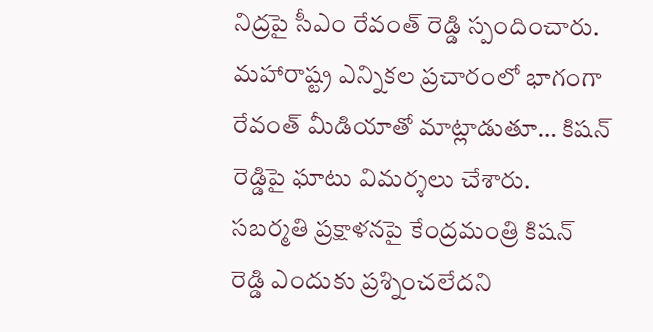నిద్ర‌పై సీఎం రేవంత్ రెడ్డి స్పందించారు. మ‌హారాష్ట్ర ఎన్నిక‌ల ప్ర‌చారంలో భాగంగా రేవంత్ మీడియాతో మాట్లాడుతూ… కిష‌న్ రెడ్డిపై ఘాటు విమ‌ర్శ‌లు చేశారు. స‌బ‌ర్మ‌తి ప్ర‌క్షాళ‌న‌పై కేంద్ర‌మంత్రి కిష‌న్ రెడ్డి ఎందుకు ప్ర‌శ్నించ‌లేద‌ని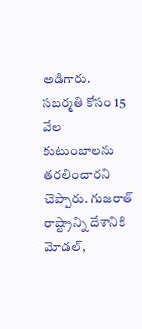అడిగారు. స‌బ‌ర్మ‌తి కోసం 15 వేల కుటుంబాల‌ను త‌ర‌లించార‌ని చెప్పారు. గుజ‌రాత్ రాష్ట్రాన్ని దేశానికి మోడ‌ల్,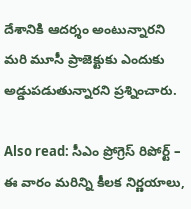దేశానికి ఆద‌ర్శం అంటున్నార‌ని మ‌రి మూసీ ప్రాజెక్టుకు ఎందుకు అడ్డుప‌డుతున్నార‌ని ప్ర‌శ్నించారు.

Also read: సీఎం ప్రోగ్రెస్ రిపోర్ట్ – ఈ వారం మరిన్ని కీలక నిర్ణయాలు,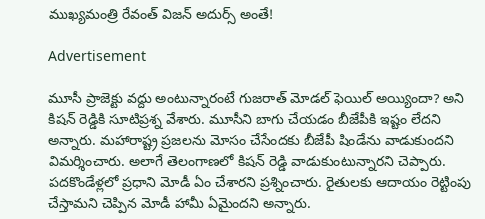ముఖ్యమంత్రి రేవంత్ విజన్ అదుర్స్ అంతే!

Advertisement

మూసీ ప్రాజెక్టు వ‌ద్దు అంటున్నారంటే గుజ‌రాత్ మోడ‌ల్ ఫెయిల్ అయ్యిందా? అని కిష‌న్ రెడ్డికి సూటిప్ర‌శ్న వేశారు. మూసీని బాగు చేయ‌డం బీజేపీకి ఇష్టం లేద‌ని అన్నారు. మ‌హారాష్ట్ర ప్ర‌జ‌ల‌ను మోసం చేసేంద‌కు బీజేపీ షిండేను వాడుకుంద‌ని విమ‌ర్శించారు. అలాగే తెలంగాణలో కిష‌న్ రెడ్డి వాడుకుంటున్నార‌ని చెప్పారు. ప‌ద‌కొండేళ్ల‌లో ప్ర‌ధాని మోడీ ఏం చేశార‌ని ప్ర‌శ్నించారు. రైతుల‌కు ఆదాయం రెట్టింపు చేస్తామ‌ని చెప్పిన మోడీ హామీ ఏమైంద‌ని అన్నారు.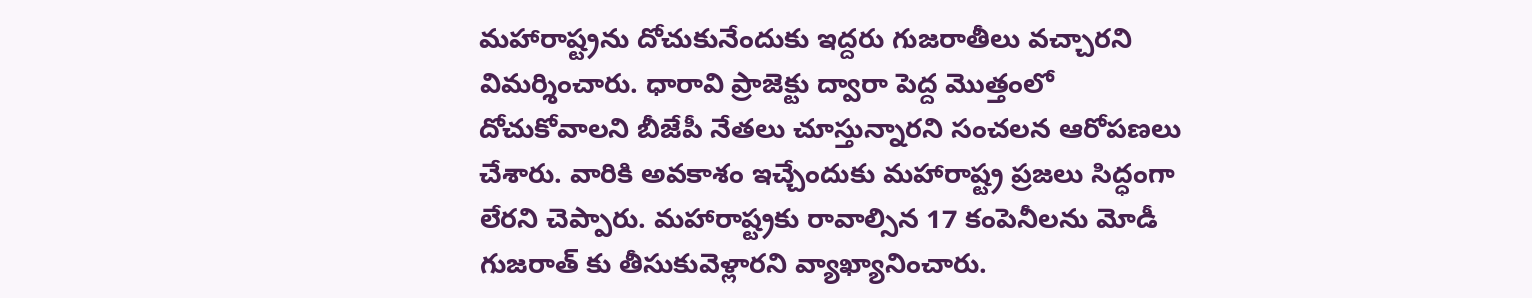మ‌హారాష్ట్ర‌ను దోచుకునేందుకు ఇద్ద‌రు గుజరాతీలు వ‌చ్చార‌ని విమ‌ర్శించారు. ధారావి ప్రాజెక్టు ద్వారా పెద్ద మొత్తంలో దోచుకోవాల‌ని బీజేపీ నేత‌లు చూస్తున్నార‌ని సంచ‌ల‌న ఆరోప‌ణ‌లు చేశారు. వారికి అవ‌కాశం ఇచ్చేందుకు మ‌హారాష్ట్ర ప్ర‌జ‌లు సిద్ధంగా లేర‌ని చెప్పారు. మ‌హారాష్ట్ర‌కు రావాల్సిన 17 కంపెనీల‌ను మోడీ గుజ‌రాత్ కు తీసుకువెళ్లార‌ని వ్యాఖ్యానించారు.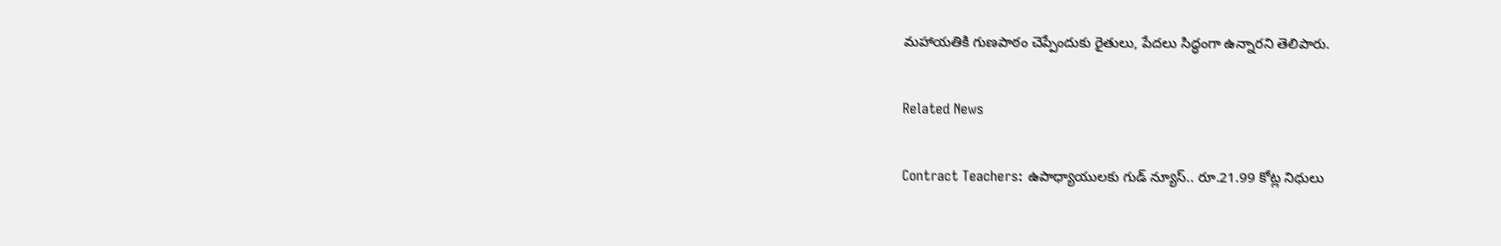మ‌హాయ‌తికి గుణ‌పాఠం చెప్పేందుకు రైతులు, పేద‌లు సిద్ధంగా ఉన్నార‌ని తెలిపారు.

Related News

Contract Teachers: ఉపాధ్యాయులకు గుడ్ న్యూస్.. రూ.21.99 కోట్ల నిధులు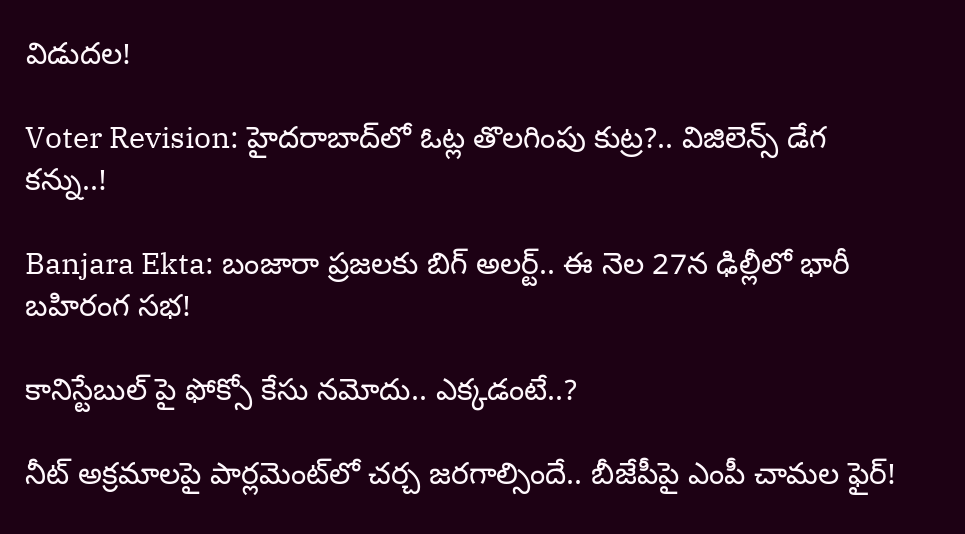విడుదల!

Voter Revision: హైదరాబాద్‌లో ఓట్ల తొలగింపు కుట్ర?.. విజిలెన్స్ డేగ కన్ను..!

Banjara Ekta: బంజారా ప్రజలకు బిగ్ అలర్ట్.. ఈ నెల 27న ఢిల్లీలో భారీ బహిరంగ సభ!

కానిస్టేబుల్ పై ఫోక్సో కేసు నమోదు.. ఎక్కడంటే..?

నీట్ అక్రమాలపై పార్లమెంట్‌లో చర్చ జరగాల్సిందే.. బీజేపీపై ఎంపీ చామల ఫైర్!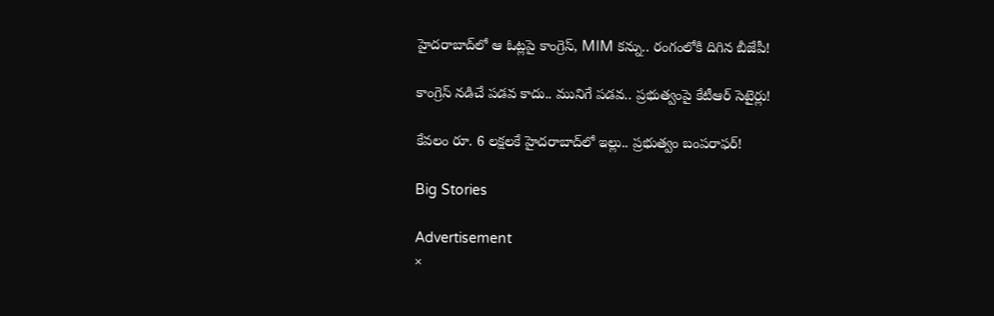హైదరాబాద్‌లో ఆ ఓట్లపై కాంగ్రెస్, MIM కన్ను.. రంగంలోకి దిగిన బీజేపీ!

కాంగ్రెస్ నడిచే పడవ కాదు.. మునిగే పడవ.. ప్రభుత్వంపై కేటీఆర్ సెటైర్లు!

కేవలం రూ. 6 లక్షలకే హైదరాబాద్‌లో ఇల్లు.. ప్రభుత్వం బంపరాఫర్!

Big Stories

Advertisement
×